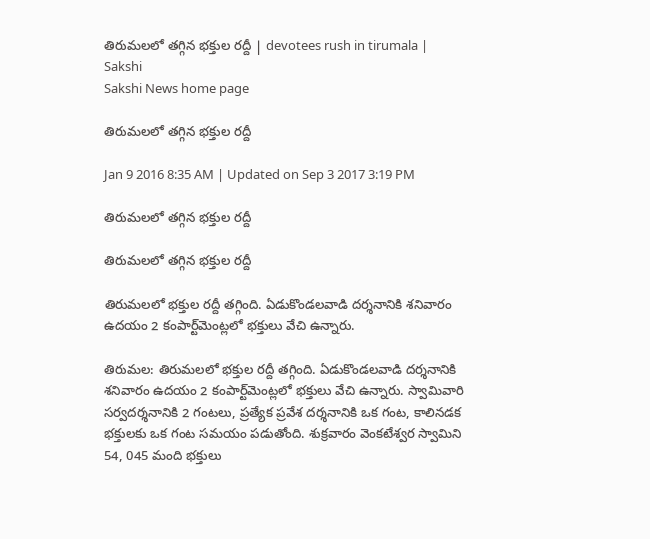తిరుమలలో తగ్గిన భక్తుల రద్దీ | devotees rush in tirumala | Sakshi
Sakshi News home page

తిరుమలలో తగ్గిన భక్తుల రద్దీ

Jan 9 2016 8:35 AM | Updated on Sep 3 2017 3:19 PM

తిరుమలలో తగ్గిన భక్తుల రద్దీ

తిరుమలలో తగ్గిన భక్తుల రద్దీ

తిరుమలలో భక్తుల రద్దీ తగ్గింది. ఏడుకొండలవాడి దర్శనానికి శనివారం ఉదయం 2 కంపార్ట్‌మెంట్లలో భక్తులు వేచి ఉన్నారు.

తిరుమల: తిరుమలలో భక్తుల రద్దీ తగ్గింది. ఏడుకొండలవాడి దర్శనానికి శనివారం ఉదయం 2 కంపార్ట్‌మెంట్లలో భక్తులు వేచి ఉన్నారు. స్వామివారి సర్వదర్శనానికి 2 గంటలు, ప్రత్యేక ప్రవేశ దర్శనానికి ఒక గంట, కాలినడక భక్తులకు ఒక గంట సమయం పడుతోంది. శుక్రవారం వెంకటేశ్వర స్వామిని 54, 045 మంది భక్తులు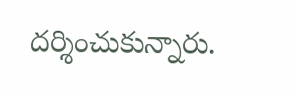దర్శించుకున్నారు.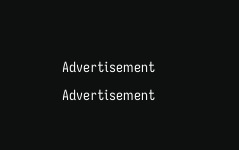Advertisement
Advertisement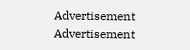Advertisement
Advertisement